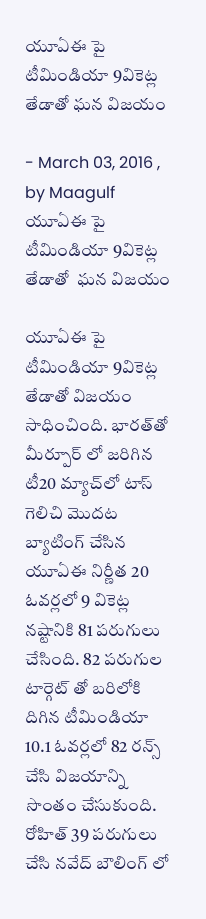యూఏఈ పై టీమిండియా 9వికెట్ల తేడాతో ఘన విజయం

- March 03, 2016 , by Maagulf
యూఏఈ పై టీమిండియా 9వికెట్ల తేడాతో  ఘన విజయం

యూఏఈ పై టీమిండియా 9వికెట్ల తేడాతో విజయం సాధించింది. భారత్‌తో మీర్పూర్‌ లో జరిగిన టీ20 మ్యాచ్‌లో టాస్ గెలిచి మొదట బ్యాటింగ్‌ చేసిన యూఏఈ నిర్ణీత 20 ఓవర్లలో 9 వికెట్ల నష్టానికి 81 పరుగులు చేసింది. 82 పరుగుల టార్గెట్ తో బరిలోకి దిగిన టీమిండియా 10.1 ఓవర్లలో 82 రన్స్ చేసి విజయాన్ని సొంతం చేసుకుంది. రోహిత్ 39 పరుగులు చేసి నవేద్ బౌలింగ్ లో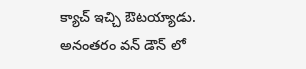క్యాచ్ ఇచ్చి ఔటయ్యాడు.
అనంతరం వన్ డౌన్ లో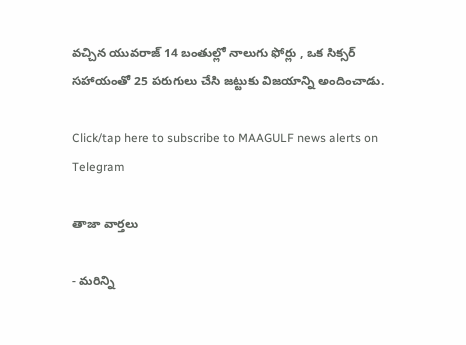వచ్చిన యువరాజ్ 14 బంతుల్లో నాలుగు ఫోర్లు , ఒక సిక్సర్ సహాయంతో 25 పరుగులు చేసి జట్టుకు విజయాన్ని అందించాడు.

Click/tap here to subscribe to MAAGULF news alerts on Telegram

తాజా వార్తలు

- మరిన్ని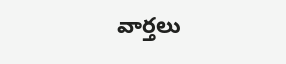వార్తలు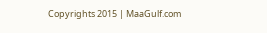Copyrights 2015 | MaaGulf.com